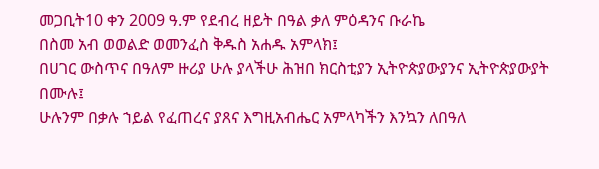መጋቢት10 ቀን 2009 ዓ.ም የደብረ ዘይት በዓል ቃለ ምዕዳንና ቡራኬ
በስመ አብ ወወልድ ወመንፈስ ቅዱስ አሐዱ አምላክ፤
በሀገር ውስጥና በዓለም ዙሪያ ሁሉ ያላችሁ ሕዝበ ክርስቲያን ኢትዮጵያውያንና ኢትዮጵያውያት በሙሉ፤
ሁሉንም በቃሉ ኀይል የፈጠረና ያጸና እግዚአብሔር አምላካችን እንኳን ለበዓለ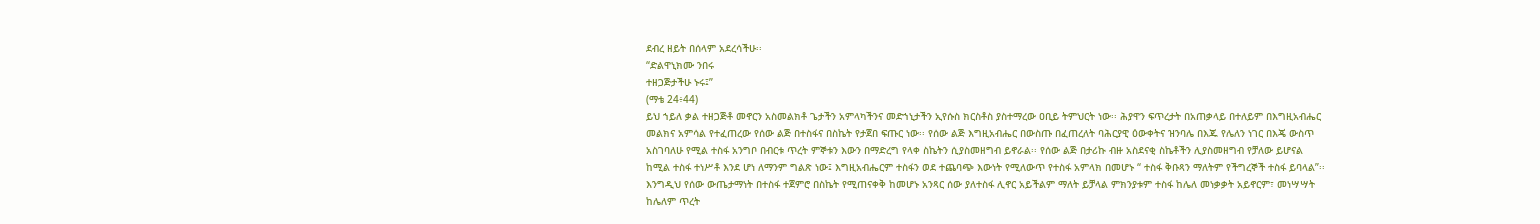ደብረ ዘይት በሰላም አደረሳችሁ፡፡
“ድልዋኒክሙ ንበሩ
ተዘጋጅታችሁ ኑሩ፤”
(ማቴ 24፥44)
ይህ ኀይለ ቃል ተዘጋጅቶ መኖርን አስመልክቶ ጌታችን አምላካችንና መድኀኒታችን ኢየሱስ ክርስቶስ ያስተማረው ዐቢይ ትምህርት ነው፡፡ ሕያዋን ፍጥረታት በአጠቃላይ በተለይም በእግዚአብሔር መልክና አምሳል የተፈጠረው የሰው ልጅ በተስፋና በስኬት የታጀበ ፍጡር ነው፡፡ የሰው ልጅ እግዚአብሔር በውስጡ በፈጠረለት ባሕርያዊ ዕውቀትና ዝንባሌ በእጁ የሌለን ነገር በእጄ ውስጥ አስገባለሁ የሚል ተስፋ አንግቦ በብርቱ ጥረት ምኞቱን እውን በማድረግ የላቀ ስኬትን ሲያስመዘግብ ይኖራል፡፡ የሰው ልጅ በታሪኩ ብዙ አስደናቂ ስኬቶችን ሊያስመዘግብ የቻለው ይሆናል ከሚል ተስፋ ተነሥቶ እንደ ሆነ ለማንም ግልጽ ነው፤ እግዚአብሔርም ተስፋን ወደ ተጨባጭ እውነት የሚለውጥ የተስፋ አምላክ በመሆኑ “ ተስፋ ቅቡጻን ማለትም የችግረኞች ተስፋ ይባላል”፡፡
እንግዲህ የሰው ውጤታማነት በተስፋ ተጀምሮ በስኬት የሚጠናቀቅ ከመሆኑ አንጻር ሰው ያለተስፋ ሊኖር አይችልም ማለት ይቻላል ምክንያቱም ተስፋ ከሌለ መነቃቃት አይኖርም፣ መነሣሣት ከሌለም ጥረት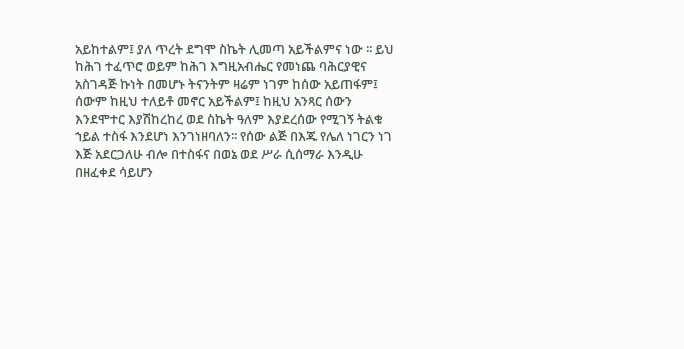አይከተልም፤ ያለ ጥረት ደግሞ ስኬት ሊመጣ አይችልምና ነው ፡፡ ይህ ከሕገ ተፈጥሮ ወይም ከሕገ እግዚአብሔር የመነጨ ባሕርያዊና አስገዳጅ ኩነት በመሆኑ ትናንትም ዛሬም ነገም ከሰው አይጠፋም፤ ሰውም ከዚህ ተለይቶ መኖር አይችልም፤ ከዚህ አንጻር ሰውን እንደሞተር እያሽከረከረ ወደ ስኬት ዓለም እያደረሰው የሚገኝ ትልቁ ኀይል ተስፋ እንደሆነ እንገነዘባለን፡፡ የሰው ልጅ በእጁ የሌለ ነገርን ነገ እጅ አደርጋለሁ ብሎ በተስፋና በወኔ ወደ ሥራ ሲሰማራ እንዲሁ በዘፈቀደ ሳይሆን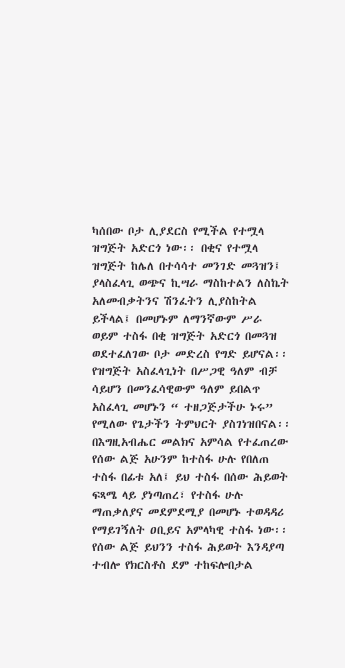ካሰበው ቦታ ሊያደርስ የሚችል የተሟላ ዝግጅት አድርጎ ነው፡፡ በቂና የተሟላ ዝግጅት ከሌለ በተሳሳተ መንገድ መጓዝን፤ ያላስፈላጊ ወጭና ኪሣራ ማስከተልን ለስኬት አለመብቃትንና ሽንፈትን ሊያስከትል ይችላል፤ በመሆኑም ለማንኛውም ሥራ ወይም ተስፋ በቂ ዝግጅት አድርጎ በመጓዝ ወደተፈለገው ቦታ መድረስ የግድ ይሆናል፡፡ የዝግጅት አስፈላጊነት በሥጋዊ ዓለም ብቻ ሳይሆን በመንፈሳዊውም ዓለም ይበልጥ አስፈላጊ መሆኑን “ ተዘጋጅታችሁ ኑሩ” የሚለው የጌታችን ትምህርት ያስገነዝበናል፡፡
በእግዚአብሔር መልክና አምሳል የተፈጠረው የሰው ልጅ አሁንም ከተስፋ ሁሉ የበለጠ ተስፋ በፊቱ አለ፤ ይህ ተስፋ በሰው ሕይወት ፍጻሜ ላይ ያነጣጠረ፣ የተስፋ ሁሉ ማጠቃለያና መደምደሚያ በመሆኑ ተወዳዳሪ የማይገኝለት ዐቢይና አምላካዊ ተስፋ ነው፡፡ የሰው ልጅ ይህንን ተስፋ ሕይወት እንዳያጣ ተብሎ የክርስቶስ ደም ተከፍሎበታል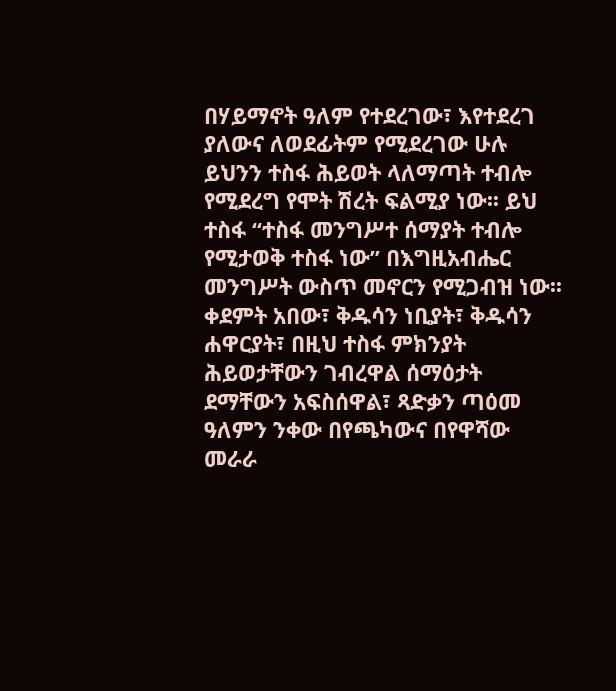በሃይማኖት ዓለም የተደረገው፣ እየተደረገ ያለውና ለወደፊትም የሚደረገው ሁሉ ይህንን ተስፋ ሕይወት ላለማጣት ተብሎ የሚደረግ የሞት ሽረት ፍልሚያ ነው፡፡ ይህ ተስፋ “ተስፋ መንግሥተ ሰማያት ተብሎ የሚታወቅ ተስፋ ነው” በእግዚአብሔር መንግሥት ውስጥ መኖርን የሚጋብዝ ነው፡፡ ቀደምት አበው፣ ቅዱሳን ነቢያት፣ ቅዱሳን ሐዋርያት፣ በዚህ ተስፋ ምክንያት ሕይወታቸውን ገብረዋል ሰማዕታት ደማቸውን አፍስሰዋል፣ ጻድቃን ጣዕመ ዓለምን ንቀው በየጫካውና በየዋሻው መራራ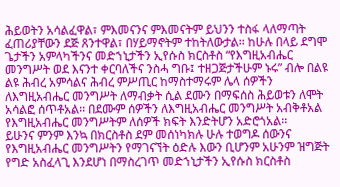ሕይወትን አሳልፈዋል፣ ምእመናንና ምእመናትም ይህንን ተስፋ ላለማጣት ፈጠሪያቸውን ደጅ ጸንተዋል፣ በሃይማኖትም ተከትለውታል፡፡ ከሁሉ በላይ ደግሞ ጌታችን አምላካችንና መድኀኒታችን ኢየሱስ ክርስቶስ “የእግዚአብሔር መንግሥት ወደ እናንተ ቀርባለችና ንስሓ ግቡ፤ ተዘጋጅታችሁም ኑሩ” ብሎ በልዩ ልዩ ሕብረ አምሳልና ሕብረ ምሥጢር ከማስተማሩም ሌላ ሰዎችን ለእግዚአብሔር መንግሥት ለማብቃት ሲል ደሙን በማፍሰስ ሕይወቱን ለሞት አሳልፎ ሰጥቶአል፡፡ በደሙም ሰዎችን ለእግዚአብሔር መንግሥት አብቅቶአል የእግዚአብሔር መንግሥትም ለሰዎች ክፍት እንድትሆን አድሮጎአል፡፡
ይሁንና ምንም እንኳ በክርስቶስ ደም መሰነካክሉ ሁሉ ተወግዶ ሰውንና የእግዚአብሔር መንግሥትን የማገናኘት ዕድሉ እውን ቢሆንም አሁንም ዝግጅት የግድ አስፈላጊ እንደሆነ በማስረገጥ መድኀኒታችን ኢየሱስ ክርስቶስ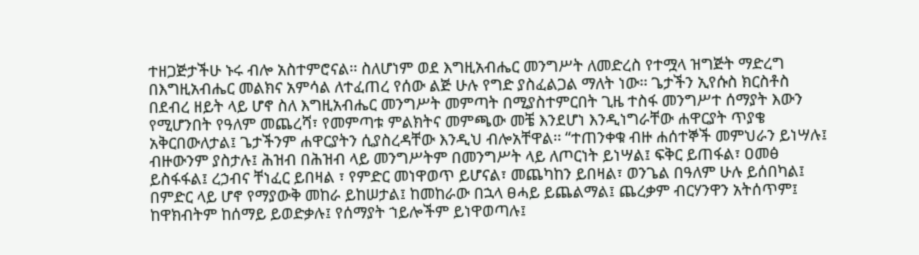ተዘጋጅታችሁ ኑሩ ብሎ አስተምሮናል፡፡ ስለሆነም ወደ እግዚአብሔር መንግሥት ለመድረስ የተሟላ ዝግጅት ማድረግ በእግዚአብሔር መልክና አምሳል ለተፈጠረ የሰው ልጅ ሁሉ የግድ ያስፈልጋል ማለት ነው፡፡ ጌታችን ኢየሱስ ክርስቶስ በደብረ ዘይት ላይ ሆኖ ስለ እግዚአብሔር መንግሥት መምጣት በሚያስተምርበት ጊዜ ተስፋ መንግሥተ ሰማያት እውን የሚሆንበት የዓለም መጨረሻ፣ የመምጣቱ ምልክትና መምጫው መቼ እንደሆነ እንዲነግራቸው ሐዋርያት ጥያቄ አቅርበውለታል፤ ጌታችንም ሐዋርያትን ሲያስረዳቸው እንዲህ ብሎአቸዋል፡፡ “ተጠንቀቁ ብዙ ሐሰተኞች መምህራን ይነሣሉ፤ ብዙውንም ያስታሉ፤ ሕዝብ በሕዝብ ላይ መንግሥትም በመንግሥት ላይ ለጦርነት ይነሣል፤ ፍቅር ይጠፋል፣ ዐመፅ ይስፋፋል፤ ረኃብና ቸነፈር ይበዛል ፣ የምድር መነዋወጥ ይሆናል፣ መጨካከን ይበዛል፣ ወንጌል በዓለም ሁሉ ይሰበካል፤ በምድር ላይ ሆኖ የማያውቅ መከራ ይከሠታል፤ ከመከራው በኋላ ፀሓይ ይጨልማል፤ ጨረቃም ብርሃንዋን አትሰጥም፤ ከዋክብትም ከሰማይ ይወድቃሉ፤ የሰማያት ኀይሎችም ይነዋወጣሉ፤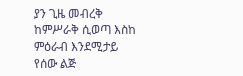ያን ጊዜ መብረቅ ከምሥራቅ ሲወጣ እስከ ምዕራብ እንደሚታይ የሰው ልጅ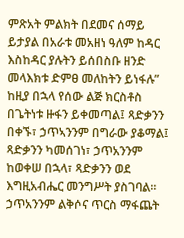ምጽአት ምልክት በደመና ሰማይ ይታያል በአራቱ መአዘነ ዓለም ከዳር እስከዳር ያሉትን ይሰበስቡ ዘንድ መላእክቱ ድምፀ መለከትን ይነፋሉ” ከዚያ በኋላ የሰው ልጅ ክርስቶስ በጌትነቱ ዙፋን ይቀመጣል፤ ጻድቃንን በቀኙ፣ ኃጥኣንንም በግራው ያቆማል፤ ጻድቃንን ካመሰገነ፣ ኃጥአንንም ከወቀሠ በኋላ፣ ጻድቃንን ወደ እግዚአብሔር መንግሥት ያስገባል፡፡ ኃጥአንንም ልቅሶና ጥርስ ማፋጨት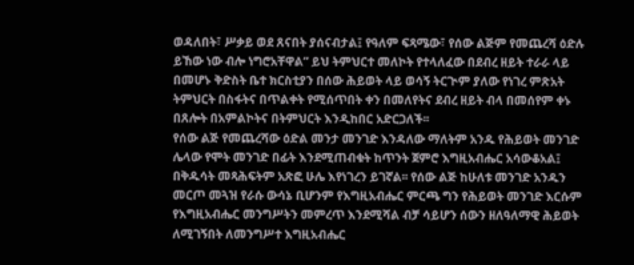ወዳለበት፣ ሥቃይ ወደ ጸናበት ያሰናብታል፤ የዓለም ፍጻሜው፣ የሰው ልጅም የመጨረሻ ዕድሉ ይኸው ነው ብሎ ነግሮአቸዋል” ይህ ትምህርተ መለኮት የተላለፈው በደብረ ዘይት ተራራ ላይ በመሆኑ ቅድስት ቤተ ክርስቲያን በሰው ሕይወት ላይ ወሳኝ ትርጒም ያለው የነገረ ምጽአት ትምህርት በስፋትና በጥልቀት የሚሰጥበት ቀን በመለየትና ደብረ ዘይት ብላ በመሰየም ቀኑ በጸሎት በአምልኮትና በትምህርት እንዲከበር አድርጋለች፡፡
የሰው ልጅ የመጨረሻው ዕድል መንታ መንገድ እንዳለው ማለትም አንዱ የሕይወት መንገድ ሌላው የሞት መንገድ በፊት እንደሚጠብቁት ከጥንት ጀምሮ እግዚአብሔር አሳውቆአል፤ በቅዱሳት መጻሕፍትም አጽፎ ሁሌ እየነገረን ይገኛል፡፡ የሰው ልጅ ከሁለቱ መንገድ አንዱን መርጦ መጓዝ የራሱ ውሳኔ ቢሆንም የእግዚአብሔር ምርጫ ግን የሕይወት መንገድ እርሱም የእግዚአብሔር መንግሥትን መምረጥ እንደሚሻል ብቻ ሳይሆን ሰውን ዘለዓለማዊ ሕይወት ለሚገኝበት ለመንግሥተ እግዚአብሔር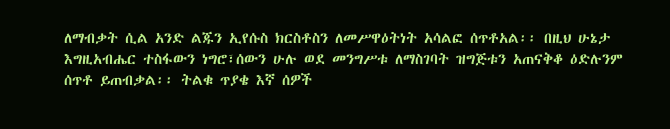ለማብቃት ሲል አንድ ልጁን ኢየሱስ ክርስቶስን ለመሥዋዕትነት አሳልፎ ሰጥቶአል፡፡ በዚህ ሁኔታ እግዚአብሔር ተስፋውን ነግሮ፣ሰውን ሁሉ ወደ መንግሥቱ ለማስገባት ዝግጅቱን አጠናቅቆ ዕድሉንም ሰጥቶ ይጠብቃል፡፡ ትልቁ ጥያቄ እኛ ሰዎች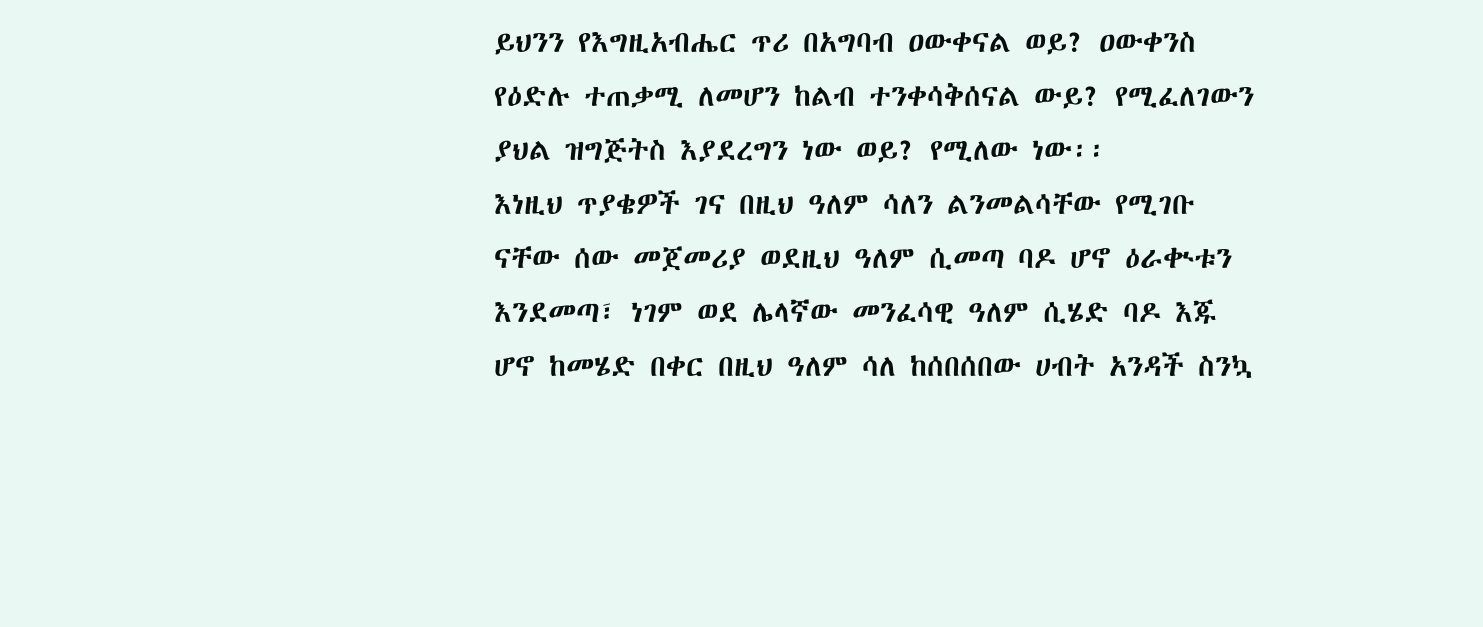ይህንን የእግዚአብሔር ጥሪ በአግባብ ዐውቀናል ወይ? ዐውቀንስ የዕድሉ ተጠቃሚ ለመሆን ከልብ ተንቀሳቅሰናል ውይ? የሚፈለገውን ያህል ዝግጅትስ እያደረግን ነው ወይ? የሚለው ነው፡፡
እነዚህ ጥያቄዎች ገና በዚህ ዓለም ሳለን ልንመልሳቸው የሚገቡ ናቸው ሰው መጀመሪያ ወደዚህ ዓለም ሲመጣ ባዶ ሆኖ ዕራቊቱን እንደመጣ፣ ነገም ወደ ሌላኛው መንፈሳዊ ዓለም ሲሄድ ባዶ እጁ ሆኖ ከመሄድ በቀር በዚህ ዓለም ሳለ ከሰበሰበው ሀብት አንዳች ስንኳ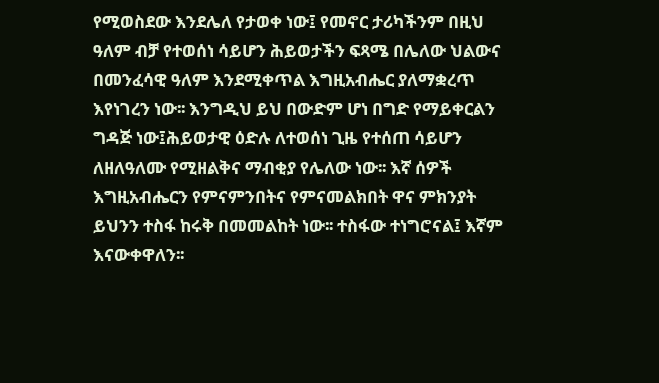የሚወስደው እንደሌለ የታወቀ ነው፤ የመኖር ታሪካችንም በዚህ ዓለም ብቻ የተወሰነ ሳይሆን ሕይወታችን ፍጻሜ በሌለው ህልውና በመንፈሳዊ ዓለም እንደሚቀጥል እግዚአብሔር ያለማቋረጥ እየነገረን ነው፡፡ እንግዲህ ይህ በውድም ሆነ በግድ የማይቀርልን ግዳጅ ነው፤ሕይወታዊ ዕድሉ ለተወሰነ ጊዜ የተሰጠ ሳይሆን ለዘለዓለሙ የሚዘልቅና ማብቂያ የሌለው ነው፡፡ እኛ ሰዎች እግዚአብሔርን የምናምንበትና የምናመልክበት ዋና ምክንያት ይህንን ተስፋ ከሩቅ በመመልከት ነው፡፡ ተስፋው ተነግሮናል፤ እኛም እናውቀዋለን፡፡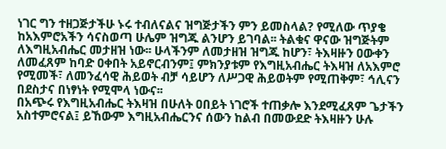ነገር ግን ተዘጋጅታችሁ ኑሩ ተብለናልና ዝግጅታችን ምን ይመስላል? የሚለው ጥያቄ ከአእምሮአችን ሳናስወጣ ሁሌም ዝግጁ ልንሆን ይገባል፡፡ ትልቁና ዋናው ዝግጅትም ለእግዚአብሔር መታዘዝ ነው፡፡ ሁላችንም ለመታዘዝ ዝግጁ ከሆን፣ ትእዛዙን ዐውቀን ለመፈጸም ከባድ ዐቀበት አይኖርብንም፤ ምክንያቱም የእግዚአብሔር ትእዛዝ ለአእምሮ የሚመች፣ ለመንፈሳዊ ሕይወት ብቻ ሳይሆን ለሥጋዊ ሕይወትም የሚጠቅም፣ ኅሊናን በደስታና በነፃነት የሚሞላ ነውና፡፡
በአጭሩ የእግዚአብሔር ትእዛዝ በሁለት ዐበይት ነገሮች ተጠቃሎ እንደሚፈጸም ጌታችን አስተምሮናል፤ ይኸውም እግዚአብሔርንና ሰውን ከልብ በመውደድ ትእዛዙን ሁሉ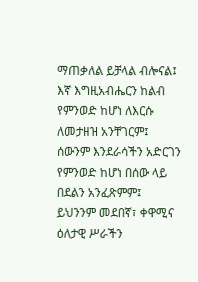ማጠቃለል ይቻላል ብሎናል፤ እኛ እግዚአብሔርን ከልብ የምንወድ ከሆነ ለእርሱ ለመታዘዝ አንቸገርም፤ ሰውንም እንደራሳችን አድርገን የምንወድ ከሆነ በሰው ላይ በደልን አንፈጽምም፤ ይህንንም መደበኛ፣ ቀዋሚና ዕለታዊ ሥራችን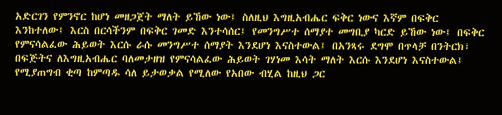አድርገን የምንኖር ከሆነ መዘጋጀት ማለት ይኸው ነው፤ ስለዚህ እግዚአብሔር ፍቅር ነውና እኛም በፍቅር እንከተለው፤ እርስ በርሳችንም በፍቅር ገመድ እንተሳሰር፤ የመንግሥተ ሰማያተ መግቢያ ካርድ ይኸው ነው፤ በፍቅር የምናሳልፈው ሕይወት እርሱ ራሱ መንግሥተ ሰማያት እንደሆነ እናስተውል፤ በአንጻሩ ደግሞ በጥላቻ በንትርክ፣ በፍጅትና ለእግዚአብሔር ባለመታዘዝ የምናሳልፈው ሕይወት ገሃነመ እሳት ማለት እርሱ እንደሆነ እናስተውል፤ የሚያጠግብ ቂጣ ከምጣዱ ሳለ ይታወቃል የሚለው የአበው ብሂል ከዚህ ጋር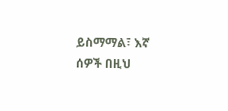ይስማማል፣ እኛ ሰዎች በዚህ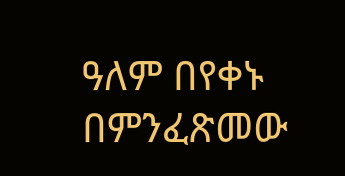ዓለም በየቀኑ በምንፈጽመው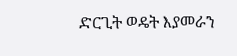ድርጊት ወዴት እያመራን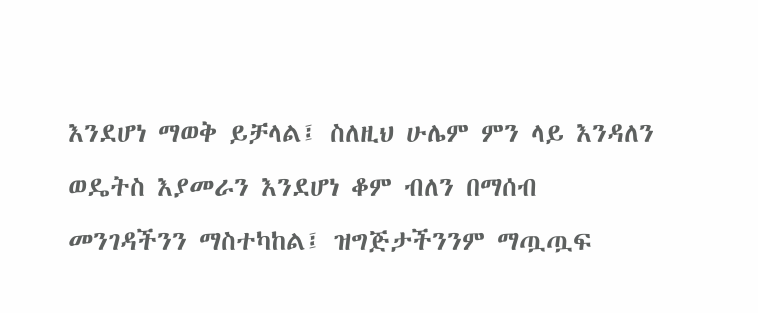እንደሆነ ማወቅ ይቻላል፤ ስለዚህ ሁሌም ምን ላይ እንዳለን ወዴትስ እያመራን እንደሆነ ቆም ብለን በማሰብ መንገዳችንን ማስተካከል፤ ዝግጅታችንንም ማጧጧፍ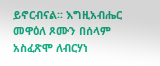ይኖርብናል፡፡ እግዚአብሔር መዋዕለ ጾሙን በሰላም አስፈጽሞ ለብርሃነ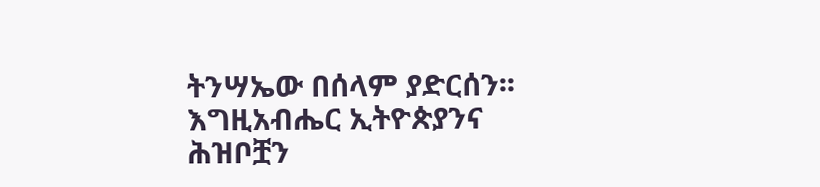ትንሣኤው በሰላም ያድርሰን፡፡
እግዚአብሔር ኢትዮጵያንና ሕዝቦቿን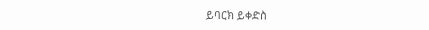ይባርክ ይቀድስ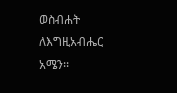ወስብሐት ለእግዚአብሔር አሜን፡፡